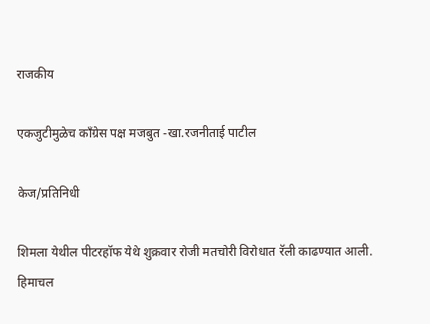राजकीय

एकजुटीमुळेच काँग्रेस पक्ष मजबुत -खा.रजनीताई पाटील

केज/प्रतिनिधी

शिमला येथील पीटरहॉफ येथे शुक्रवार रोजी मतचोरी विरोधात रॅली काढण्यात आली. हिमाचल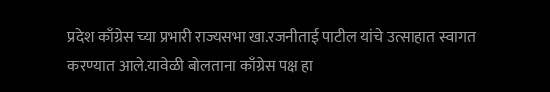प्रदेश काँग्रेस च्या प्रभारी राज्यसभा खा.रजनीताई पाटील यांचे उत्साहात स्वागत करण्यात आले.यावेळी बोलताना काँग्रेस पक्ष हा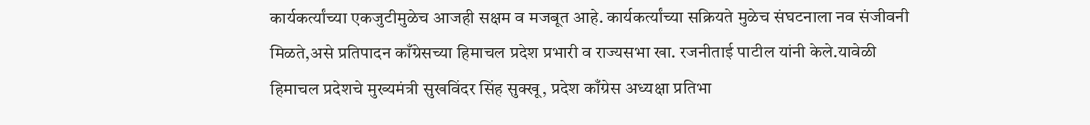कार्यकर्त्यांच्या एकजुटीमुळेच आजही सक्षम व मजबूत आहे. कार्यकर्त्यांच्या सक्रियते मुळेच संघटनाला नव संजीवनी मिळते,असे प्रतिपादन काँग्रेसच्या हिमाचल प्रदेश प्रभारी व राज्यसभा खा. रजनीताई पाटील यांनी केले.यावेळी हिमाचल प्रदेशचे मुख्यमंत्री सुखविंदर सिंह सुक्खू, प्रदेश काँग्रेस अध्यक्षा प्रतिभा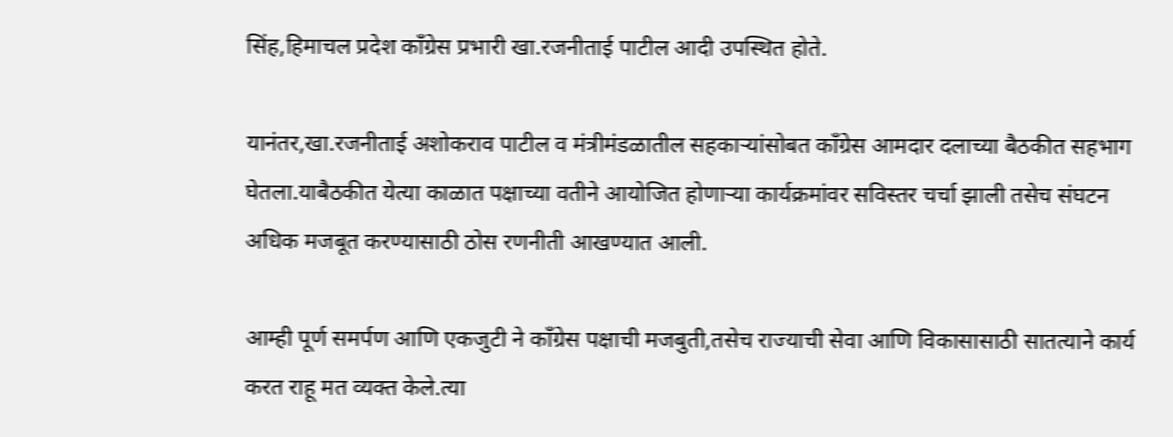सिंह,हिमाचल प्रदेश काँग्रेस प्रभारी खा.रजनीताई पाटील आदी उपस्थित होते.

यानंतर,खा.रजनीताई अशोकराव पाटील व मंत्रीमंडळातील सहकाऱ्यांसोबत काँग्रेस आमदार दलाच्या बैठकीत सहभाग घेतला.याबैठकीत येत्या काळात पक्षाच्या वतीने आयोजित होणाऱ्या कार्यक्रमांवर सविस्तर चर्चा झाली तसेच संघटन अधिक मजबूत करण्यासाठी ठोस रणनीती आखण्यात आली.

आम्ही पूर्ण समर्पण आणि एकजुटी ने काँग्रेस पक्षाची मजबुती,तसेच राज्याची सेवा आणि विकासासाठी सातत्याने कार्य करत राहू मत व्यक्त केले.त्या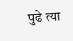पुढे त्या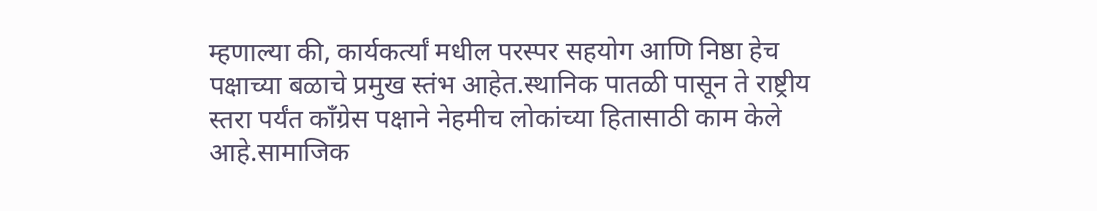म्हणाल्या की, कार्यकर्त्यां मधील परस्पर सहयोग आणि निष्ठा हेच पक्षाच्या बळाचे प्रमुख स्तंभ आहेत.स्थानिक पातळी पासून ते राष्ट्रीय स्तरा पर्यंत काँग्रेस पक्षाने नेहमीच लोकांच्या हितासाठी काम केले आहे.सामाजिक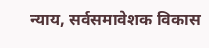न्याय, सर्वसमावेशक विकास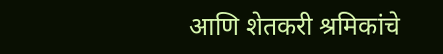आणि शेतकरी श्रमिकांचे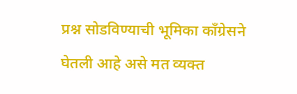प्रश्न सोडविण्याची भूमिका काँग्रेसने घेतली आहे असे मत व्यक्त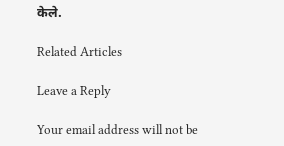केले.

Related Articles

Leave a Reply

Your email address will not be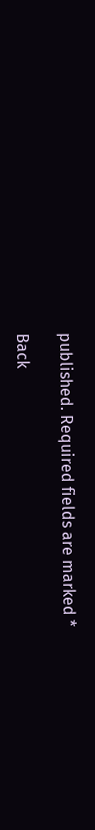published. Required fields are marked *

Back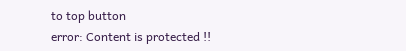to top button
error: Content is protected !!